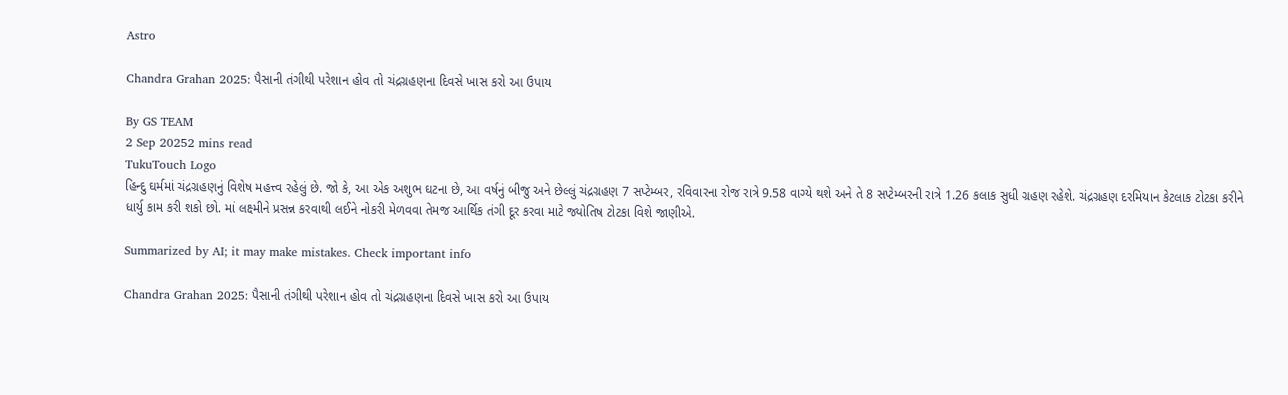Astro

Chandra Grahan 2025: પૈસાની તંગીથી પરેશાન હોવ તો ચંદ્રગ્રહણના દિવસે ખાસ કરો આ ઉપાય

By GS TEAM
2 Sep 20252 mins read
TukuTouch Logo
હિન્દુ ઘર્મમાં ચંદ્રગ્રહણનું વિશેષ મહત્ત્વ રહેલું છે. જો કે, આ એક અશુભ ઘટના છે, આ વર્ષનું બીજુ અને છેલ્લું ચંદ્રગ્રહણ 7 સપ્ટેમ્બર, રવિવારના રોજ રાત્રે 9.58 વાગ્યે થશે અને તે 8 સપ્ટેમ્બરની રાત્રે 1.26 કલાક સુધી ગ્રહણ રહેશે. ચંદ્રગ્રહણ દરમિયાન કેટલાક ટોટકા કરીને ધાર્યુ કામ કરી શકો છો. માં લક્ષ્મીને પ્રસન્ન કરવાથી લઈને નોકરી મેળવવા તેમજ આર્થિક તંગી દૂર કરવા માટે જ્યોતિષ ટોટકા વિશે જાણીએ.

Summarized by AI; it may make mistakes. Check important info

Chandra Grahan 2025: પૈસાની તંગીથી પરેશાન હોવ તો ચંદ્રગ્રહણના દિવસે ખાસ કરો આ ઉપાય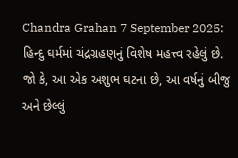Chandra Grahan 7 September 2025: હિન્દુ ઘર્મમાં ચંદ્રગ્રહણનું વિશેષ મહત્ત્વ રહેલું છે. જો કે, આ એક અશુભ ઘટના છે, આ વર્ષનું બીજુ અને છેલ્લું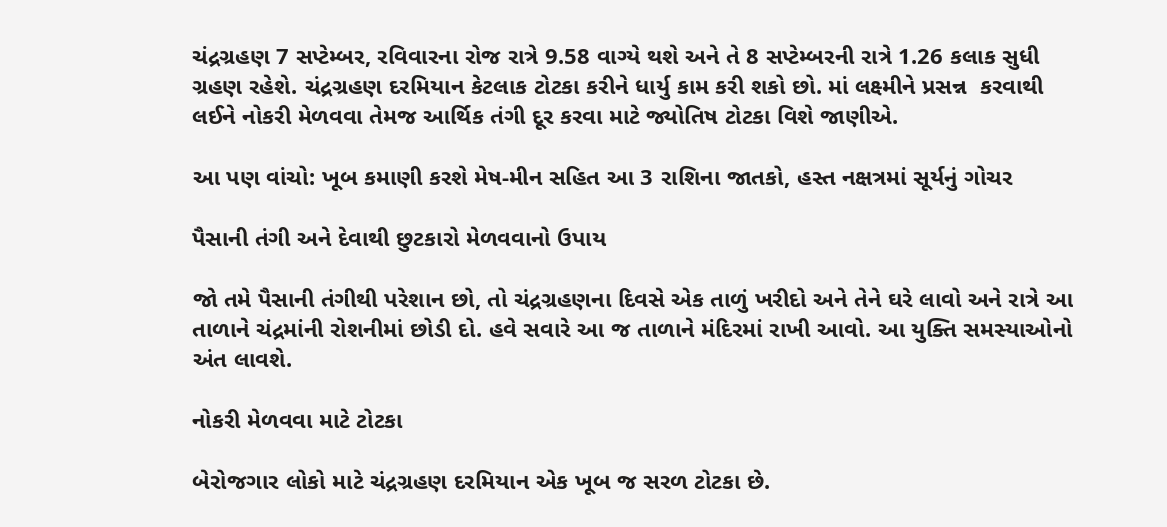ચંદ્રગ્રહણ 7 સપ્ટેમ્બર, રવિવારના રોજ રાત્રે 9.58 વાગ્યે થશે અને તે 8 સપ્ટેમ્બરની રાત્રે 1.26 કલાક સુધી ગ્રહણ રહેશે. ચંદ્રગ્રહણ દરમિયાન કેટલાક ટોટકા કરીને ધાર્યુ કામ કરી શકો છો. માં લક્ષ્મીને પ્રસન્ન  કરવાથી લઈને નોકરી મેળવવા તેમજ આર્થિક તંગી દૂર કરવા માટે જ્યોતિષ ટોટકા વિશે જાણીએ.

આ પણ વાંચો: ખૂબ કમાણી કરશે મેષ-મીન સહિત આ 3 રાશિના જાતકો, હસ્ત નક્ષત્રમાં સૂર્યનું ગોચર

પૈસાની તંગી અને દેવાથી છુટકારો મેળવવાનો ઉપાય

જો તમે પૈસાની તંગીથી પરેશાન છો, તો ચંદ્રગ્રહણના દિવસે એક તાળું ખરીદો અને તેને ઘરે લાવો અને રાત્રે આ તાળાને ચંદ્રમાંની રોશનીમાં છોડી દો. હવે સવારે આ જ તાળાને મંદિરમાં રાખી આવો. આ યુક્તિ સમસ્યાઓનો અંત લાવશે.

નોકરી મેળવવા માટે ટોટકા

બેરોજગાર લોકો માટે ચંદ્રગ્રહણ દરમિયાન એક ખૂબ જ સરળ ટોટકા છે.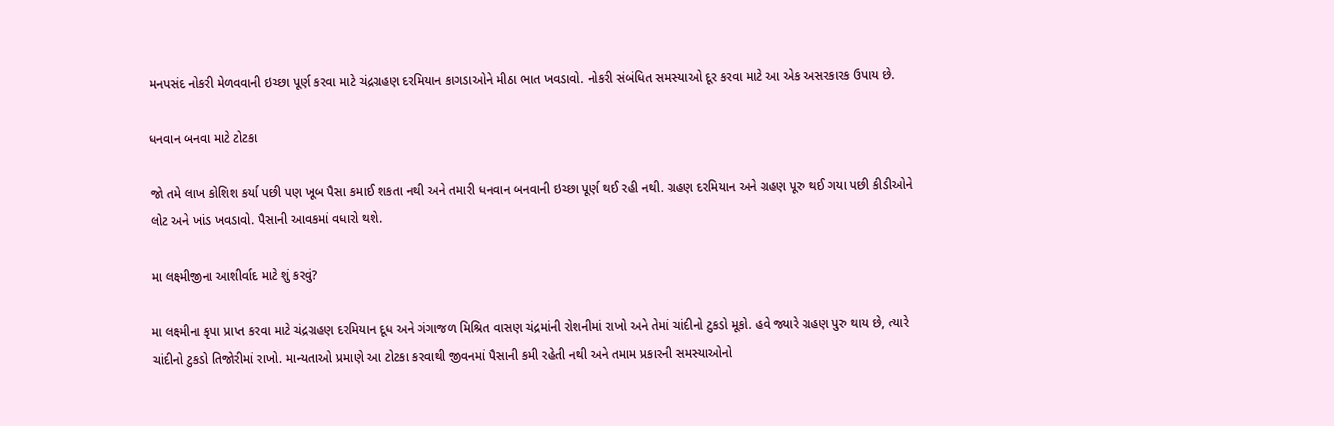મનપસંદ નોકરી મેળવવાની ઇચ્છા પૂર્ણ કરવા માટે ચંદ્રગ્રહણ દરમિયાન કાગડાઓને મીઠા ભાત ખવડાવો. નોકરી સંબંધિત સમસ્યાઓ દૂર કરવા માટે આ એક અસરકારક ઉપાય છે.

ધનવાન બનવા માટે ટોટકા

જો તમે લાખ કોશિશ કર્યા પછી પણ ખૂબ પૈસા કમાઈ શકતા નથી અને તમારી ધનવાન બનવાની ઇચ્છા પૂર્ણ થઈ રહી નથી. ગ્રહણ દરમિયાન અને ગ્રહણ પૂરુ થઈ ગયા પછી કીડીઓને લોટ અને ખાંડ ખવડાવો. પૈસાની આવકમાં વધારો થશે.

મા લક્ષ્મીજીના આશીર્વાદ માટે શું કરવું?

મા લક્ષ્મીના કૃપા પ્રાપ્ત કરવા માટે ચંદ્રગ્રહણ દરમિયાન દૂધ અને ગંગાજળ મિશ્રિત વાસણ ચંદ્રમાંની રોશનીમાં રાખો અને તેમાં ચાંદીનો ટુકડો મૂકો. હવે જ્યારે ગ્રહણ પુરુ થાય છે, ત્યારે ચાંદીનો ટુકડો તિજોરીમાં રાખો. માન્યતાઓ પ્રમાણે આ ટોટકા કરવાથી જીવનમાં પૈસાની કમી રહેતી નથી અને તમામ પ્રકારની સમસ્યાઓનો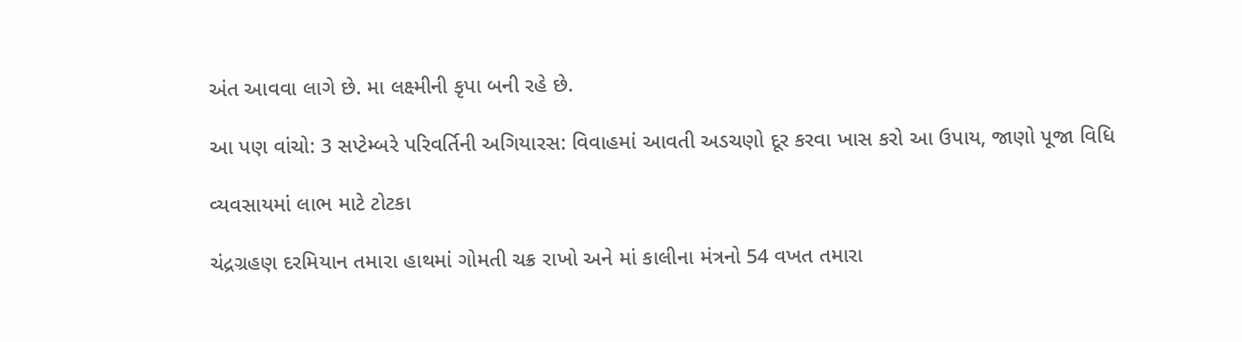અંત આવવા લાગે છે. મા લક્ષ્મીની કૃપા બની રહે છે.

આ પણ વાંચો: 3 સપ્ટેમ્બરે પરિવર્તિની અગિયારસ: વિવાહમાં આવતી અડચણો દૂર કરવા ખાસ કરો આ ઉપાય, જાણો પૂજા વિધિ

વ્યવસાયમાં લાભ માટે ટોટકા

ચંદ્રગ્રહણ દરમિયાન તમારા હાથમાં ગોમતી ચક્ર રાખો અને માં કાલીના મંત્રનો 54 વખત તમારા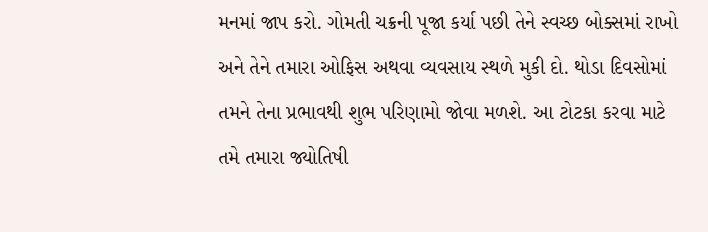મનમાં જાપ કરો. ગોમતી ચક્રની પૂજા કર્યા પછી તેને સ્વચ્છ બોક્સમાં રાખો અને તેને તમારા ઓફિસ અથવા વ્યવસાય સ્થળે મુકી દો. થોડા દિવસોમાં તમને તેના પ્રભાવથી શુભ પરિણામો જોવા મળશે. આ ટોટકા કરવા માટે તમે તમારા જ્યોતિષી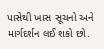પાસેથી ખાસ સૂચનો અને માર્ગદર્શન લઈ શકો છો.